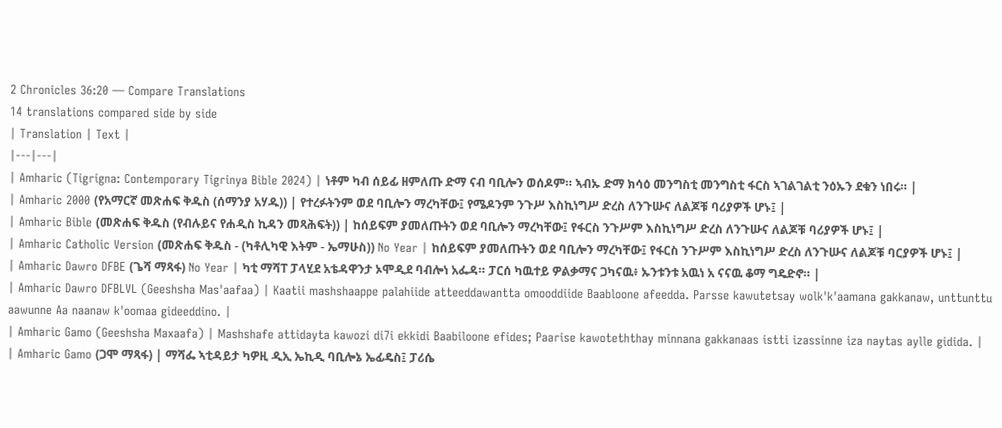2 Chronicles 36:20 — Compare Translations
14 translations compared side by side
| Translation | Text |
|---|---|
| Amharic (Tigrigna: Contemporary Tigrinya Bible 2024) | ነቶም ካብ ሰይፊ ዘምለጡ ድማ ናብ ባቢሎን ወሰዶም። ኣብኡ ድማ ክሳዕ መንግስቲ መንግስቲ ፋርስ ኣገልገልቲ ንዕኡን ደቁን ነበሩ። |
| Amharic 2000 (የአማርኛ መጽሐፍ ቅዱስ (ሰማንያ አሃዱ)) | የተረፉትንም ወደ ባቢሎን ማረካቸው፤ የሜዶንም ንጉሥ እስኪነግሥ ድረስ ለንጉሡና ለልጆቹ ባሪያዎች ሆኑ፤ |
| Amharic Bible (መጽሐፍ ቅዱስ (የብሉይና የሐዲስ ኪዳን መጻሕፍት)) | ከሰይፍም ያመለጡትን ወደ ባቢሎን ማረካቸው፤ የፋርስ ንጉሥም እስኪነግሥ ድረስ ለንጉሡና ለልጆቹ ባሪያዎች ሆኑ፤ |
| Amharic Catholic Version (መጽሐፍ ቅዱስ - (ካቶሊካዊ እትም - ኤማሁስ)) No Year | ከሰይፍም ያመለጡትን ወደ ባቢሎን ማረካቸው፤ የፋርስ ንጉሥም እስኪነግሥ ድረስ ለንጉሡና ለልጆቹ ባርያዎች ሆኑ፤ |
| Amharic Dawro DFBE (ጌሻ ማጻፋ) No Year | ካቲ ማሻፐ ፓላሂደ አቴዳዋንታ ኦሞዲደ ባብሎነ አፌዳ። ፓርሰ ካዉተይ ዎልቃማና ጋካናዉ፥ ኡንቱንቱ አዉነ አ ናናዉ ቆማ ግዴድኖ። |
| Amharic Dawro DFBLVL (Geeshsha Mas'aafaa) | Kaatii mashshaappe palahiide atteeddawantta omooddiide Baabloone afeedda. Parsse kawutetsay wolk'k'aamana gakkanaw, unttunttu aawunne Aa naanaw k'oomaa gideeddino. |
| Amharic Gamo (Geeshsha Maxaafa) | Mashshafe attidayta kawozi di7i ekkidi Baabiloone efides; Paarise kawoteththay minnana gakkanaas istti izassinne iza naytas aylle gidida. |
| Amharic Gamo (ጋሞ ማጻፋ) | ማሻፌ ኣቲዳይታ ካዎዚ ዲኢ ኤኪዲ ባቢሎኔ ኤፊዴስ፤ ፓሪሴ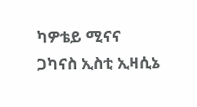ካዎቴይ ሚናና ጋካናስ ኢስቲ ኢዛሲኔ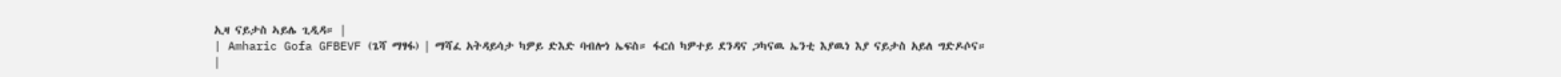ኢዛ ናይታስ ኣይሌ ጊዲዳ። |
| Amharic Gofa GFBEVF (ጌሻ ማፃፋ) | ማሻፈ አትዳይሳታ ካዎይ ድእድ ባብሎነ ኤፍስ። ፋርሰ ካዎተይ ደንዳና ጋካናዉ ኤንቲ እያዉነ እያ ናይታስ አይለ ግድዶሶና። |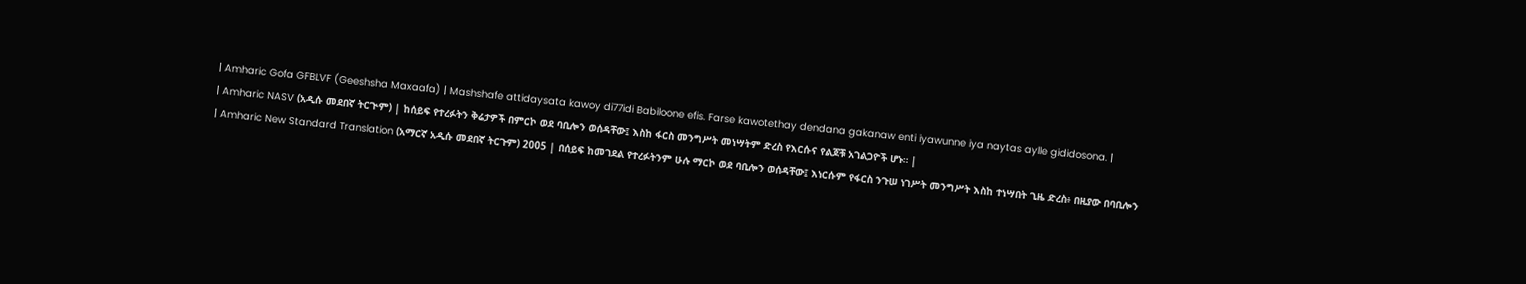| Amharic Gofa GFBLVF (Geeshsha Maxaafa) | Mashshafe attidaysata kawoy di77idi Babiloone efis. Farse kawotethay dendana gakanaw enti iyawunne iya naytas aylle gididosona. |
| Amharic NASV (አዲሱ መደበኛ ትርጒም) | ከሰይፍ የተረፉትን ቅሬታዎች በምርኮ ወደ ባቢሎን ወሰዳቸው፤ እስከ ፋርስ መንግሥት መነሣትም ድረስ የእርሱና የልጆቹ አገልጋዮች ሆኑ። |
| Amharic New Standard Translation (አማርኛ አዲሱ መደበኛ ትርጉም) 2005 | በሰይፍ ከመገደል የተረፉትንም ሁሉ ማርኮ ወደ ባቢሎን ወሰዳቸው፤ እነርሱም የፋርስ ንጉሠ ነገሥት መንግሥት እስከ ተነሣበት ጊዜ ድረስ፥ በዚያው በባቢሎን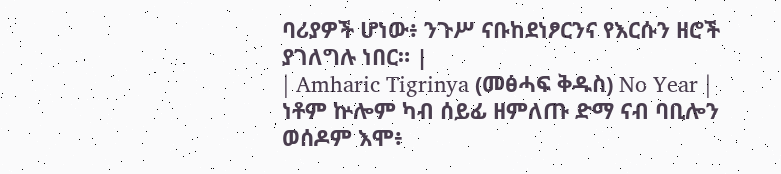ባሪያዎች ሆነው፥ ንጉሥ ናቡከደነፆርንና የእርሱን ዘሮች ያገለግሉ ነበር። |
| Amharic Tigrinya (መፅሓፍ ቅዱስ) No Year | ነቶም ኵሎም ካብ ሰይፊ ዘምለጡ ድማ ናብ ባቢሎን ወሰዶም እሞ፥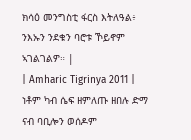ክሳዕ መንግስቲ ፋርስ እትለዓል፥ ንእኡን ንደቁን ባሮቱ ኾይኖም ኣገልገልዎ። |
| Amharic Tigrinya 2011 | ነቶም ካብ ሴፍ ዘምለጡ ዘበሉ ድማ ናብ ባቢሎን ወሰዶም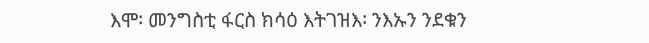እሞ፡ መንግስቲ ፋርስ ክሳዕ እትገዝእ፡ ንእኡን ንደቁን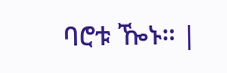ባሮቱ ዀኑ። |